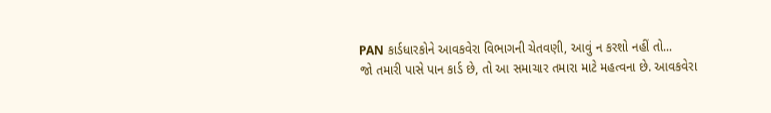PAN કાર્ડધારકોને આવકવેરા વિભાગની ચેતવણી, આવું ન કરશો નહીં તો...
જો તમારી પાસે પાન કાર્ડ છે, તો આ સમાચાર તમારા માટે મહત્વના છે. આવકવેરા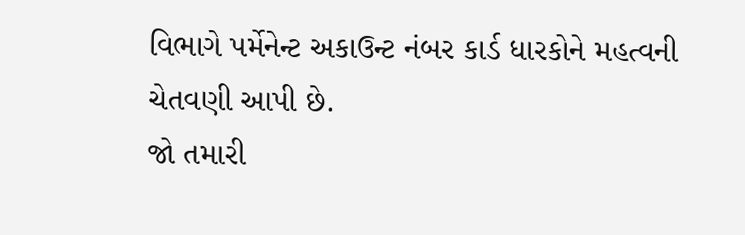વિભાગે પર્મેનેન્ટ અકાઉન્ટ નંબર કાર્ડ ધારકોને મહત્વની ચેતવણી આપી છે.
જો તમારી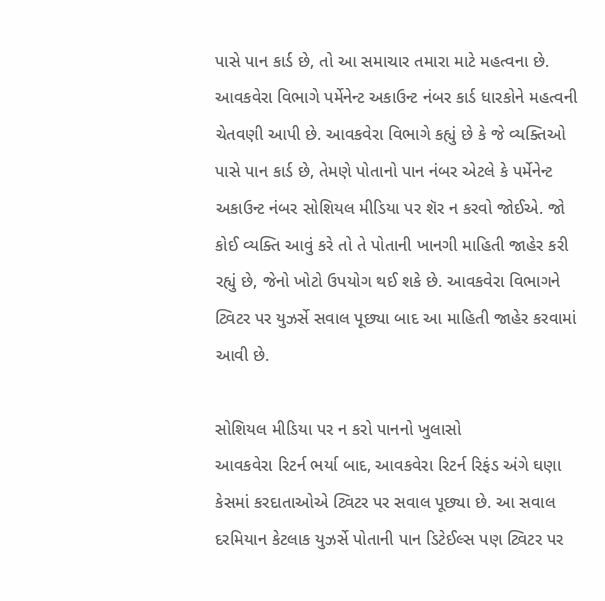પાસે પાન કાર્ડ છે, તો આ સમાચાર તમારા માટે મહત્વના છે. આવકવેરા વિભાગે પર્મેનેન્ટ અકાઉન્ટ નંબર કાર્ડ ધારકોને મહત્વની ચેતવણી આપી છે. આવકવેરા વિભાગે કહ્યું છે કે જે વ્યક્તિઓ પાસે પાન કાર્ડ છે, તેમણે પોતાનો પાન નંબર એટલે કે પર્મેનેન્ટ અકાઉન્ટ નંબર સોશિયલ મીડિયા પર શૅર ન કરવો જોઈએ. જો કોઈ વ્યક્તિ આવું કરે તો તે પોતાની ખાનગી માહિતી જાહેર કરી રહ્યું છે, જેનો ખોટો ઉપયોગ થઈ શકે છે. આવકવેરા વિભાગને ટ્વિટર પર યુઝર્સે સવાલ પૂછ્યા બાદ આ માહિતી જાહેર કરવામાં આવી છે.

સોશિયલ મીડિયા પર ન કરો પાનનો ખુલાસો
આવકવેરા રિટર્ન ભર્યા બાદ, આવકવેરા રિટર્ન રિફંડ અંગે ઘણા કેસમાં કરદાતાઓએ ટ્વિટર પર સવાલ પૂછ્યા છે. આ સવાલ દરમિયાન કેટલાક યુઝર્સે પોતાની પાન ડિટેઈલ્સ પણ ટ્વિટર પર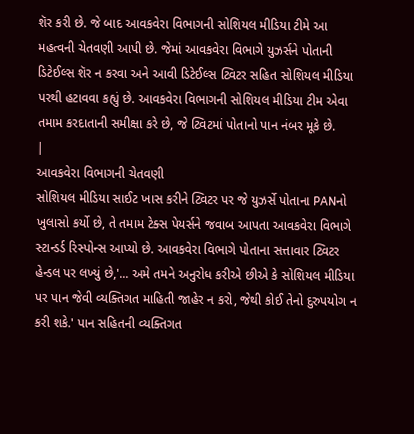શૅર કરી છે. જે બાદ આવકવેરા વિભાગની સોશિયલ મીડિયા ટીમે આ મહત્વની ચેતવણી આપી છે. જેમાં આવકવેરા વિભાગે યુઝર્સને પોતાની ડિટેઈલ્સ શૅર ન કરવા અને આવી ડિટેઈલ્સ ટ્વિટર સહિત સોશિયલ મીડિયા પરથી હટાવવા કહ્યું છે. આવકવેરા વિભાગની સોશિયલ મીડિયા ટીમ એવા તમામ કરદાતાની સમીક્ષા કરે છે, જે ટ્વિટમાં પોતાનો પાન નંબર મૂકે છે.
|
આવકવેરા વિભાગની ચેતવણી
સોશિયલ મીડિયા સાઈટ ખાસ કરીને ટ્વિટર પર જે યુઝર્સે પોતાના PANનો ખુલાસો કર્યો છે, તે તમામ ટેક્સ પેયર્સને જવાબ આપતા આવકવેરા વિભાગે સ્ટાન્ડર્ડ રિસ્પોન્સ આપ્યો છે. આવકવેરા વિભાગે પોતાના સત્તાવાર ટ્વિટર હેન્ડલ પર લખ્યું છે,'... અમે તમને અનુરોધ કરીએ છીએ કે સોશિયલ મીડિયા પર પાન જેવી વ્યક્તિગત માહિતી જાહેર ન કરો, જેથી કોઈ તેનો દુરુપયોગ ન કરી શકે.' પાન સહિતની વ્યક્તિગત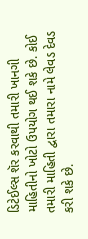ડિટેઈલ્સ શૅર કરવાથી તમારી ખાનગી માહિતીનો ખોટો ઉપયોગ થઈ શકે છે. કોઈ તમારી માહિતી દ્વારા તમારા નામે લેવડ દેવડ કરી શકે છે.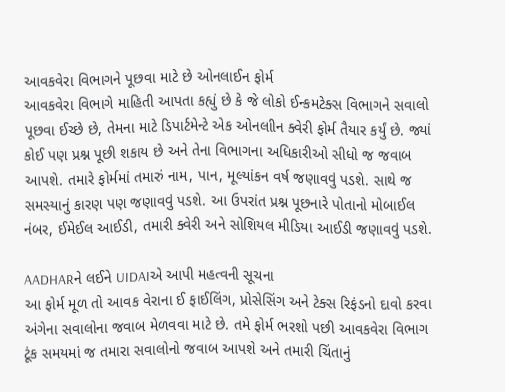આવકવેરા વિભાગને પૂછવા માટે છે ઓનલાઈન ફોર્મ
આવકવેરા વિભાગે માહિતી આપતા કહ્યું છે કે જે લોકો ઈન્કમટેક્સ વિભાગને સવાલો પૂછવા ઈચ્છે છે, તેમના માટે ડિપાર્ટમેન્ટે એક ઓનલાીન ક્વેરી ફોર્મ તૈયાર કર્યું છે. જ્યાં કોઈ પણ પ્રશ્ન પૂછી શકાય છે અને તેના વિભાગના અધિકારીઓ સીધો જ જવાબ આપશે. તમારે ફોર્મમાં તમારું નામ, પાન, મૂલ્યાંકન વર્ષ જણાવવું પડશે. સાથે જ સમસ્યાનું કારણ પણ જણાવવું પડશે. આ ઉપરાંત પ્રશ્ન પૂછનારે પોતાનો મોબાઈલ નંબર, ઈમેઈલ આઈડી, તમારી ક્વેરી અને સોશિયલ મીડિયા આઈડી જણાવવું પડશે.

AADHARને લઈને UIDAIએ આપી મહત્વની સૂચના
આ ફોર્મ મૂળ તો આવક વેરાના ઈ ફાઈલિંગ, પ્રોસેસિંગ અને ટેક્સ રિફંડનો દાવો કરવા અંગેના સવાલોના જવાબ મેળવવા માટે છે. તમે ફોર્મ ભરશો પછી આવકવેરા વિભાગ ટૂંક સમયમાં જ તમારા સવાલોનો જવાબ આપશે અને તમારી ચિંતાનું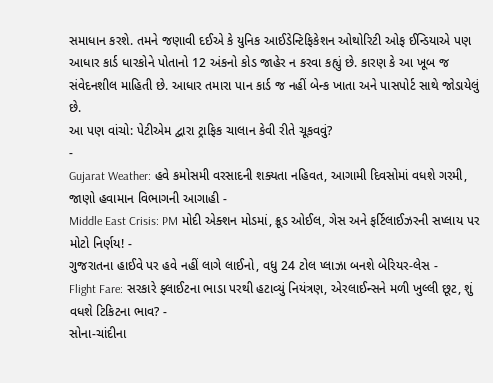સમાધાન કરશે. તમને જણાવી દઈએ કે યુનિક આઈડેન્ટિફિકેશન ઓથોરિટી ઓફ ઈન્ડિયાએ પણ આધાર કાર્ડ ધારકોને પોતાનો 12 અંકનો કોડ જાહેર ન કરવા કહ્યું છે. કારણ કે આ ખૂબ જ સંવેદનશીલ માહિતી છે. આધાર તમારા પાન કાર્ડ જ નહીં બેન્ક ખાતા અને પાસપોર્ટ સાથે જોડાયેલું છે.
આ પણ વાંચો: પેટીએમ દ્વારા ટ્રાફિક ચાલાન કેવી રીતે ચૂકવવું?
-
Gujarat Weather: હવે કમોસમી વરસાદની શક્યતા નહિવત, આગામી દિવસોમાં વધશે ગરમી, જાણો હવામાન વિભાગની આગાહી -
Middle East Crisis: PM મોદી એક્શન મોડમાં, ક્રૂડ ઓઈલ, ગેસ અને ફર્ટિલાઈઝરની સપ્લાય પર મોટો નિર્ણય! -
ગુજરાતના હાઈવે પર હવે નહીં લાગે લાઈનો, વધુ 24 ટોલ પ્લાઝા બનશે બેરિયર-લેસ -
Flight Fare: સરકારે ફ્લાઈટના ભાડા પરથી હટાવ્યું નિયંત્રણ, એરલાઈન્સને મળી ખુલ્લી છૂટ, શું વધશે ટિકિટના ભાવ? -
સોના-ચાંદીના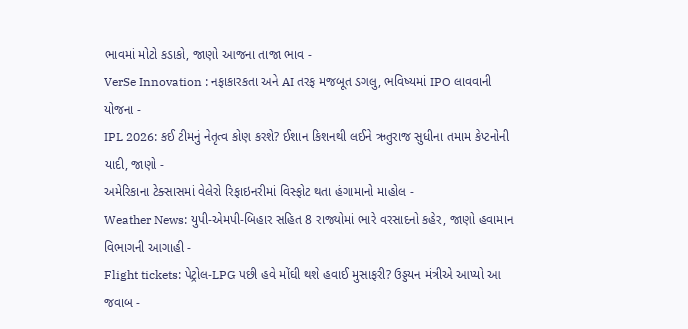ભાવમાં મોટો કડાકો, જાણો આજના તાજા ભાવ -
VerSe Innovation : નફાકારકતા અને AI તરફ મજબૂત ડગલુ, ભવિષ્યમાં IPO લાવવાની યોજના -
IPL 2026: કઈ ટીમનું નેતૃત્વ કોણ કરશે? ઈશાન કિશનથી લઈને ઋતુરાજ સુધીના તમામ કેપ્ટનોની યાદી, જાણો -
અમેરિકાના ટેક્સાસમાં વેલેરો રિફાઇનરીમાં વિસ્ફોટ થતા હંગામાનો માહોલ -
Weather News: યુપી-એમપી-બિહાર સહિત 8 રાજ્યોમાં ભારે વરસાદનો કહેર, જાણો હવામાન વિભાગની આગાહી -
Flight tickets: પેટ્રોલ-LPG પછી હવે મોંઘી થશે હવાઈ મુસાફરી? ઉડ્ડયન મંત્રીએ આપ્યો આ જવાબ -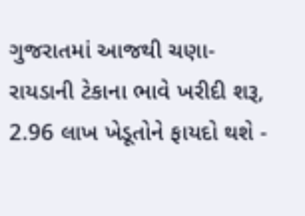ગુજરાતમાં આજથી ચણા-રાયડાની ટેકાના ભાવે ખરીદી શરૂ, 2.96 લાખ ખેડૂતોને ફાયદો થશે -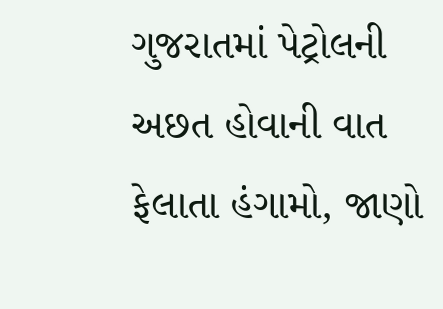ગુજરાતમાં પેટ્રોલની અછત હોવાની વાત ફેલાતા હંગામો, જાણો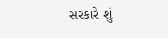સરકારે શું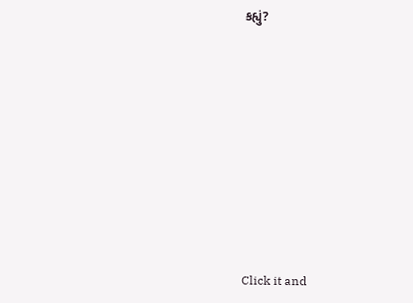કહ્યું?










Click it and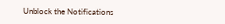Unblock the Notifications